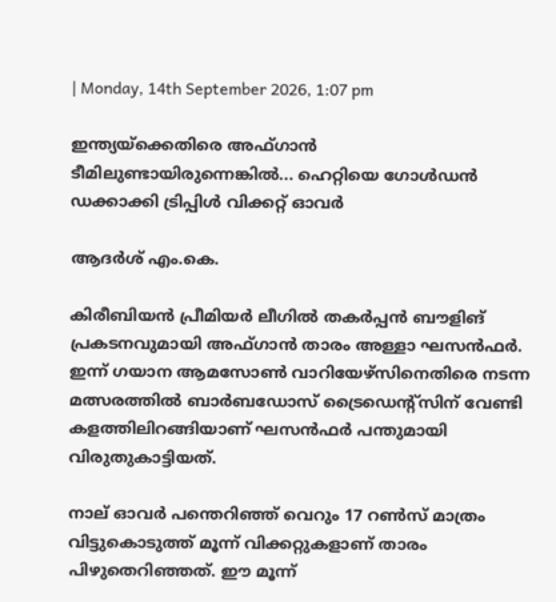| Monday, 14th September 2026, 1:07 pm

ഇന്ത്യയ്‌ക്കെതിരെ അഫ്ഗാന്‍ ടീമിലുണ്ടായിരുന്നെങ്കില്‍... ഹെറ്റിയെ ഗോള്‍ഡന്‍ ഡക്കാക്കി ട്രിപ്പിള്‍ വിക്കറ്റ് ഓവര്‍

ആദർശ് എം.കെ.

കിരീബിയന്‍ പ്രീമിയര്‍ ലീഗില്‍ തകര്‍പ്പന്‍ ബൗളിങ് പ്രകടനവുമായി അഫ്ഗാന്‍ താരം അള്ളാ ഘസന്‍ഫര്‍. ഇന്ന് ഗയാന ആമസോണ്‍ വാറിയേഴ്‌സിനെതിരെ നടന്ന മത്സരത്തില്‍ ബാര്‍ബഡോസ് ട്രൈഡെന്റ്‌സിന് വേണ്ടി കളത്തിലിറങ്ങിയാണ് ഘസന്‍ഫര്‍ പന്തുമായി വിരുതുകാട്ടിയത്.

നാല് ഓവര്‍ പന്തെറിഞ്ഞ് വെറും 17 റണ്‍സ് മാത്രം വിട്ടുകൊടുത്ത് മൂന്ന് വിക്കറ്റുകളാണ് താരം പിഴുതെറിഞ്ഞത്. ഈ മൂന്ന്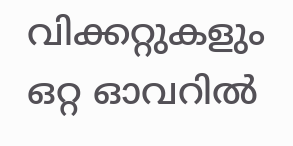വിക്കറ്റുകളും ഒറ്റ ഓവറില്‍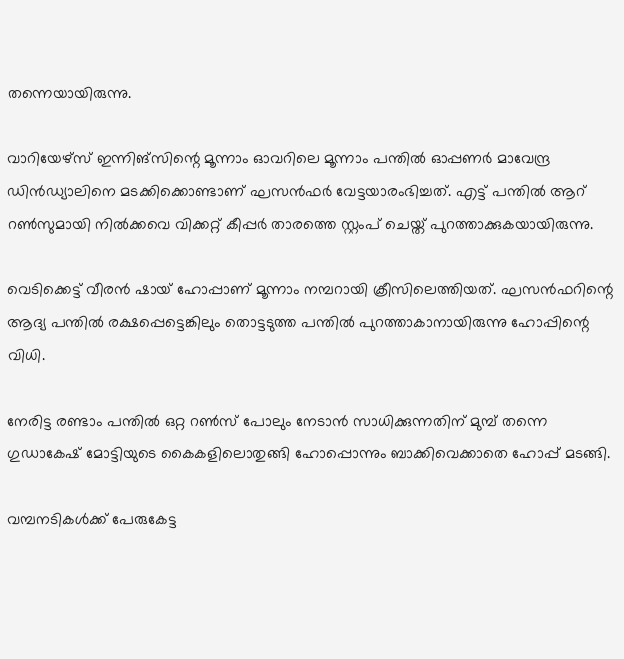തന്നെയായിരുന്നു.

വാറിയേഴ്‌സ് ഇന്നിങ്‌സിന്റെ മൂന്നാം ഓവറിലെ മൂന്നാം പന്തില്‍ ഓപ്പണര്‍ മാവേന്ദ്ര ഡിന്‍ഡ്യാലിനെ മടക്കിക്കൊണ്ടാണ് ഘസന്‍ഫര്‍ വേട്ടയാരംഭിച്ചത്. എട്ട് പന്തില്‍ ആറ് റണ്‍സുമായി നില്‍ക്കവെ വിക്കറ്റ് കീപ്പര്‍ താരത്തെ സ്റ്റംപ് ചെയ്ത് പുറത്താക്കുകയായിരുന്നു.

വെടിക്കെട്ട് വീരന്‍ ഷായ് ഹോപ്പാണ് മൂന്നാം നമ്പറായി ക്രീസിലെത്തിയത്. ഘസന്‍ഫറിന്റെ ആദ്യ പന്തില്‍ രക്ഷപ്പെട്ടെങ്കിലും തൊട്ടടുത്ത പന്തില്‍ പുറത്താകാനായിരുന്നു ഹോപ്പിന്റെ വിധി.

നേരിട്ട രണ്ടാം പന്തില്‍ ഒറ്റ റണ്‍സ് പോലും നേടാന്‍ സാധിക്കുന്നതിന് മുമ്പ് തന്നെ ഗുഡാകേഷ് മോട്ടിയുടെ കൈകളിലൊതുങ്ങി ഹോപ്പൊന്നും ബാക്കിവെക്കാതെ ഹോപ്പ് മടങ്ങി.

വമ്പനടികള്‍ക്ക് പേരുകേട്ട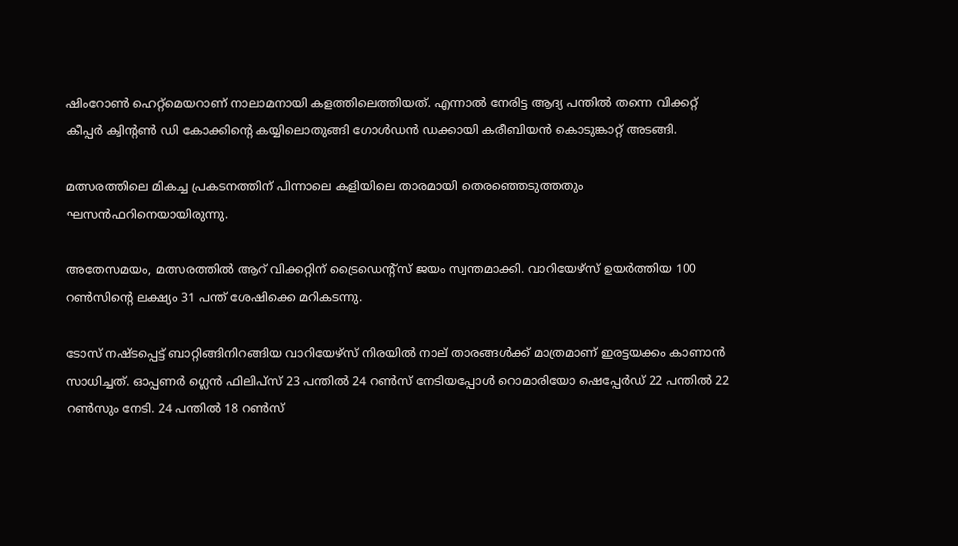ഷിംറോണ്‍ ഹെറ്റ്‌മെയറാണ് നാലാമനായി കളത്തിലെത്തിയത്. എന്നാല്‍ നേരിട്ട ആദ്യ പന്തില്‍ തന്നെ വിക്കറ്റ് കീപ്പര്‍ ക്വിന്റണ്‍ ഡി കോക്കിന്റെ കയ്യിലൊതുങ്ങി ഗോള്‍ഡന്‍ ഡക്കായി കരീബിയന്‍ കൊടുങ്കാറ്റ് അടങ്ങി.

മത്സരത്തിലെ മികച്ച പ്രകടനത്തിന് പിന്നാലെ കളിയിലെ താരമായി തെരഞ്ഞെടുത്തതും ഘസന്‍ഫറിനെയായിരുന്നു.

അതേസമയം, മത്സരത്തില്‍ ആറ് വിക്കറ്റിന് ട്രൈഡെന്റ്‌സ് ജയം സ്വന്തമാക്കി. വാറിയേഴ്‌സ് ഉയര്‍ത്തിയ 100 റണ്‍സിന്റെ ലക്ഷ്യം 31 പന്ത് ശേഷിക്കെ മറികടന്നു.

ടോസ് നഷ്ടപ്പെട്ട് ബാറ്റിങ്ങിനിറങ്ങിയ വാറിയേഴ്‌സ് നിരയില്‍ നാല് താരങ്ങള്‍ക്ക് മാത്രമാണ് ഇരട്ടയക്കം കാണാന്‍ സാധിച്ചത്. ഓപ്പണര്‍ ഗ്ലെന്‍ ഫിലിപ്‌സ് 23 പന്തില്‍ 24 റണ്‍സ് നേടിയപ്പോള്‍ റൊമാരിയോ ഷെപ്പേര്‍ഡ് 22 പന്തില്‍ 22 റണ്‍സും നേടി. 24 പന്തില്‍ 18 റണ്‍സ്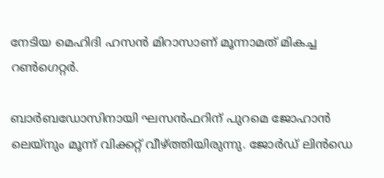നേടിയ മെഹിദി ഹസന്‍ മിറാസാണ് മൂന്നാമത് മികച്ച റണ്‍ഗെറ്റര്‍.

ബാര്‍ബഡോസിനായി ഘസന്‍ഫറിന് പുറമെ ജോഹാന്‍ ലെയ്‌നും മൂന്ന് വിക്കറ്റ് വീഴ്ത്തിയിരുന്നു. ജോര്‍ഡ് ലിന്‍ഡെ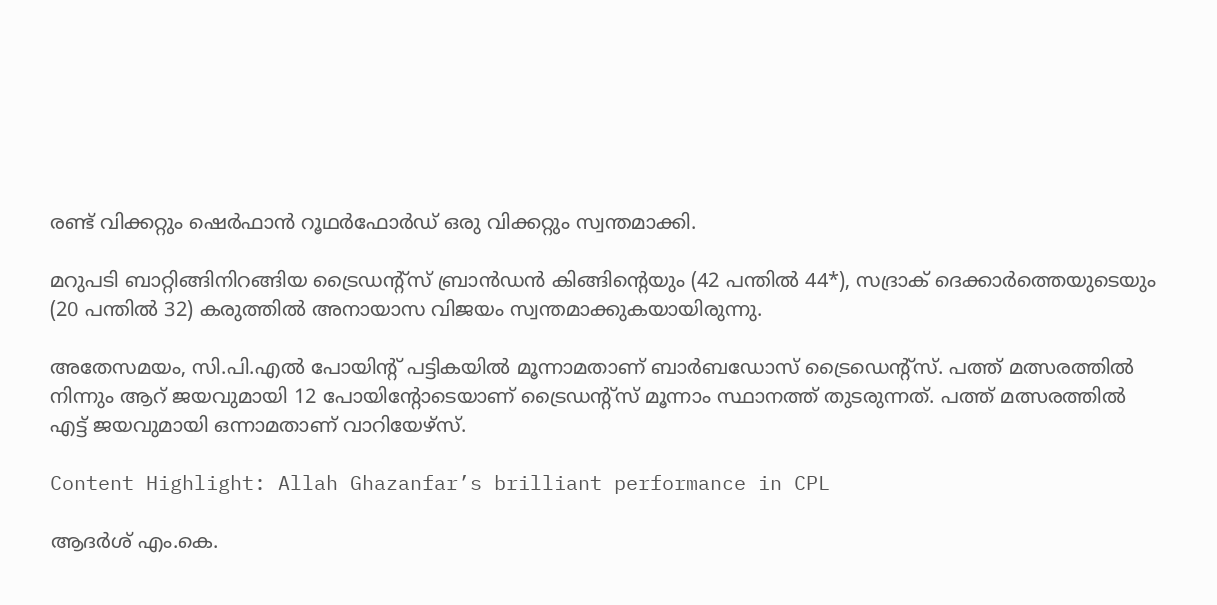രണ്ട് വിക്കറ്റും ഷെര്‍ഫാന്‍ റൂഥര്‍ഫോര്‍ഡ് ഒരു വിക്കറ്റും സ്വന്തമാക്കി.

മറുപടി ബാറ്റിങ്ങിനിറങ്ങിയ ട്രൈഡന്റ്‌സ് ബ്രാന്‍ഡന്‍ കിങ്ങിന്റെയും (42 പന്തില്‍ 44*), സദ്രാക് ദെക്കാര്‍ത്തെയുടെയും (20 പന്തില്‍ 32) കരുത്തില്‍ അനായാസ വിജയം സ്വന്തമാക്കുകയായിരുന്നു.

അതേസമയം, സി.പി.എല്‍ പോയിന്റ് പട്ടികയില്‍ മൂന്നാമതാണ് ബാര്‍ബഡോസ് ട്രൈഡെന്റ്‌സ്. പത്ത് മത്സരത്തില്‍ നിന്നും ആറ് ജയവുമായി 12 പോയിന്റോടെയാണ് ട്രൈഡന്റ്‌സ് മൂന്നാം സ്ഥാനത്ത് തുടരുന്നത്. പത്ത് മത്സരത്തില്‍ എട്ട് ജയവുമായി ഒന്നാമതാണ് വാറിയേഴ്‌സ്.

Content Highlight: Allah Ghazanfar’s brilliant performance in CPL

ആദർശ് എം.കെ.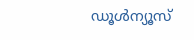ഡൂള്‍ന്യൂസ്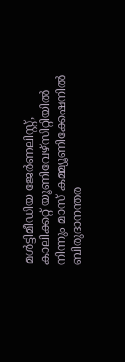മള്‍ട്ടിമീഡിയ ജേര്‍ണലിസ്റ്റ്, കാലിക്കറ്റ് യൂണിവേഴ്സിറ്റിയില്‍ നിന്നും മാസ് കമ്മ്യൂണിക്കേഷനില്‍ ബിരുദാനന്തര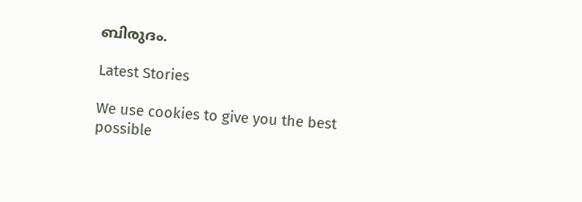ബിരുദം.

Latest Stories

We use cookies to give you the best possible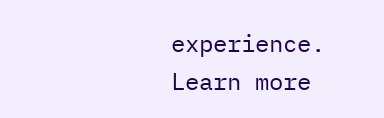experience. Learn more